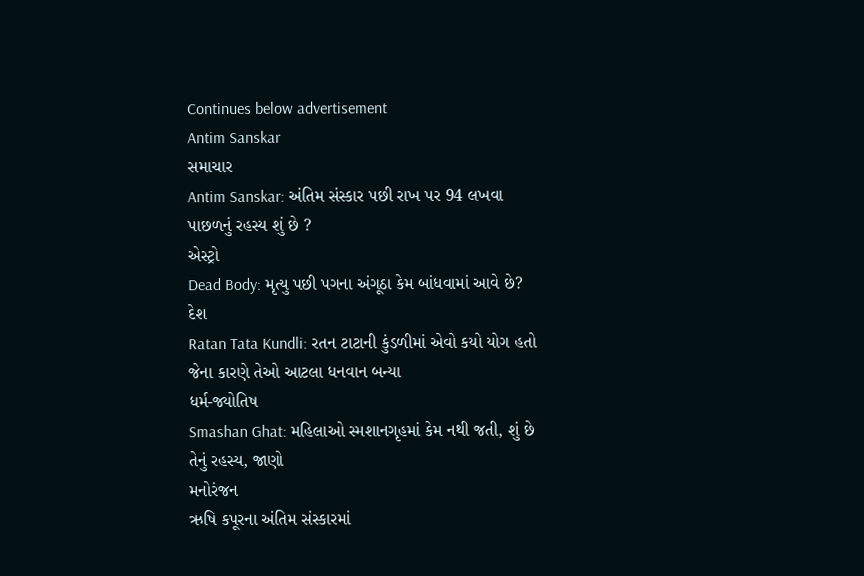Continues below advertisement
Antim Sanskar
સમાચાર
Antim Sanskar: અંતિમ સંસ્કાર પછી રાખ પર 94 લખવા પાછળનું રહસ્ય શું છે ?
એસ્ટ્રો
Dead Body: મૃત્યુ પછી પગના અંગૂઠા કેમ બાંધવામાં આવે છે?
દેશ
Ratan Tata Kundli: રતન ટાટાની કુંડળીમાં એવો કયો યોગ હતો જેના કારણે તેઓ આટલા ધનવાન બન્યા
ધર્મ-જ્યોતિષ
Smashan Ghat: મહિલાઓ સ્મશાનગૃહમાં કેમ નથી જતી, શું છે તેનું રહસ્ય, જાણો
મનોરંજન
ઋષિ કપૂરના અંતિમ સંસ્કારમાં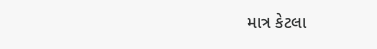માત્ર કેટલા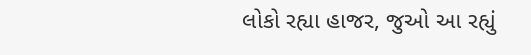લોકો રહ્યા હાજર, જુઓ આ રહ્યું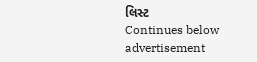લિસ્ટ
Continues below advertisement